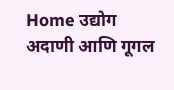Home उद्योग अदाणी आणि गूगल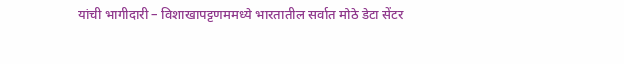यांची भागीदारी – विशाखापट्टणममध्ये भारतातील सर्वात मोठे डेटा सेंटर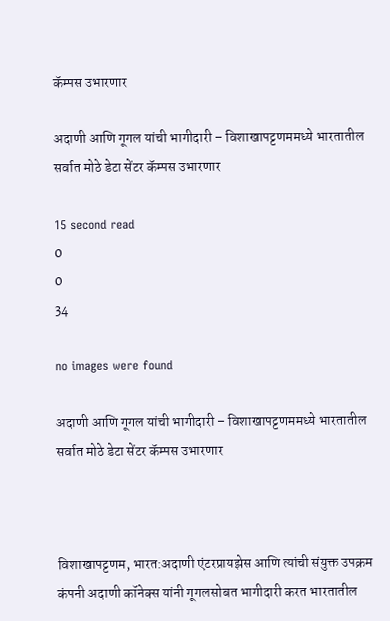कॅम्पस उभारणार

अदाणी आणि गूगल यांची भागीदारी – विशाखापट्टणममध्ये भारतातील सर्वात मोठे डेटा सेंटर कॅम्पस उभारणार

15 second read
0
0
34

no images were found

अदाणी आणि गूगल यांची भागीदारी – विशाखापट्टणममध्ये भारतातील सर्वात मोठे डेटा सेंटर कॅम्पस उभारणार



विशाखापट्टणम, भारत:अदाणी एंटरप्रायझेस आणि त्यांची संयुक्त उपक्रम कंपनी अदाणी कॉनेक्‍स यांनी गूगलसोबत भागीदारी करत भारतातील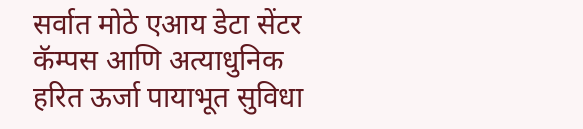सर्वात मोठे एआय डेटा सेंटर कॅम्पस आणि अत्याधुनिक हरित ऊर्जा पायाभूत सुविधा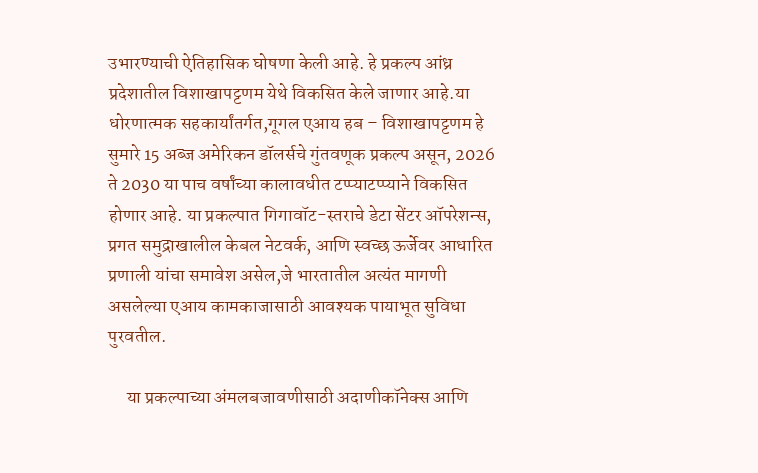उभारण्याची ऐतिहासिक घोषणा केली आहे. हे प्रकल्प आंध्र प्रदेशातील विशाखापट्टणम येथे विकसित केले जाणार आहे.या धोरणात्मक सहकार्यांतर्गत,गूगल एआय हब – विशाखापट्टणम हे सुमारे 15 अब्ज अमेरिकन डॉलर्सचे गुंतवणूक प्रकल्प असून, 2026 ते 2030 या पाच वर्षांच्या कालावधीत टप्प्याटप्प्याने विकसित होणार आहे. या प्रकल्पात गिगावॉट-स्तराचे डेटा सेंटर ऑपरेशन्स, प्रगत समुद्राखालील केबल नेटवर्क, आणि स्वच्छ ऊर्जेवर आधारित प्रणाली यांचा समावेश असेल,जे भारतातील अत्यंत मागणी असलेल्या एआय कामकाजासाठी आवश्यक पायाभूत सुविधा पुरवतील.

     या प्रकल्पाच्या अंमलबजावणीसाठी अदाणीकॉनेक्‍स आणि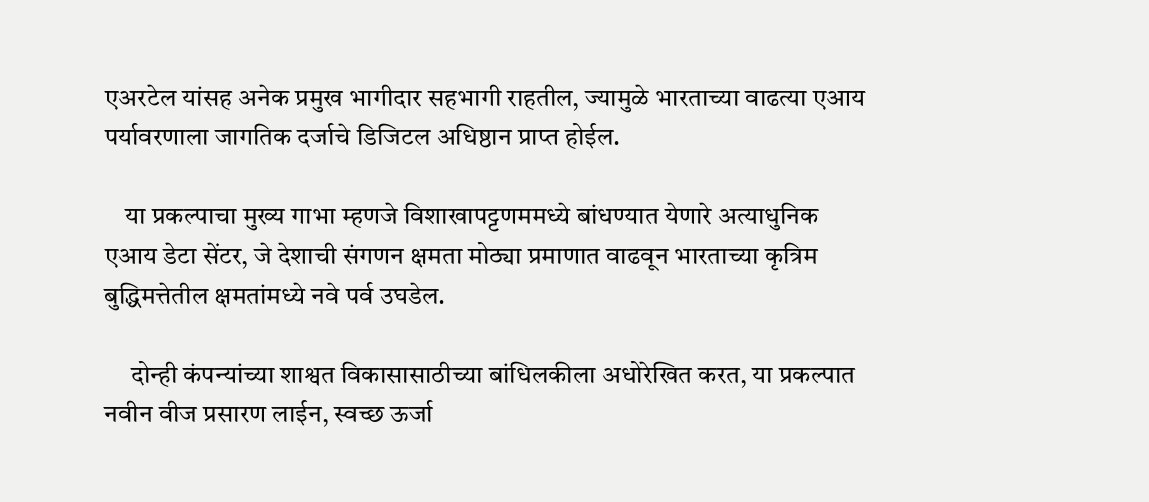एअरटेल यांसह अनेक प्रमुख भागीदार सहभागी राहतील, ज्यामुळे भारताच्या वाढत्या एआय पर्यावरणाला जागतिक दर्जाचे डिजिटल अधिष्ठान प्राप्त होईल.

    या प्रकल्पाचा मुख्य गाभा म्हणजे विशाखापट्टणममध्ये बांधण्यात येणारे अत्याधुनिक एआय डेटा सेंटर, जे देशाची संगणन क्षमता मोठ्या प्रमाणात वाढवून भारताच्या कृत्रिम बुद्धिमत्तेतील क्षमतांमध्ये नवे पर्व उघडेल.

     दोन्ही कंपन्यांच्या शाश्वत विकासासाठीच्या बांधिलकीला अधोरेखित करत, या प्रकल्पात नवीन वीज प्रसारण लाईन, स्वच्छ ऊर्जा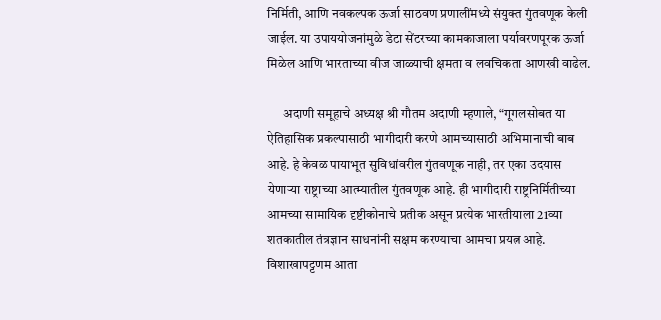निर्मिती, आणि नवकल्पक ऊर्जा साठवण प्रणालींमध्ये संयुक्त गुंतवणूक केली जाईल. या उपाययोजनांमुळे डेटा सेंटरच्या कामकाजाला पर्यावरणपूरक ऊर्जा मिळेल आणि भारताच्या वीज जाळ्याची क्षमता व लवचिकता आणखी वाढेल.

      अदाणी समूहाचे अध्यक्ष श्री गौतम अदाणी म्हणाले, “गूगलसोबत या ऐतिहासिक प्रकल्पासाठी भागीदारी करणे आमच्यासाठी अभिमानाची बाब आहे. हे केवळ पायाभूत सुविधांवरील गुंतवणूक नाही, तर एका उदयास येणाऱ्या राष्ट्राच्या आत्म्यातील गुंतवणूक आहे. ही भागीदारी राष्ट्रनिर्मितीच्या आमच्या सामायिक दृष्टीकोनाचे प्रतीक असून प्रत्येक भारतीयाला 21व्या शतकातील तंत्रज्ञान साधनांनी सक्षम करण्याचा आमचा प्रयत्न आहे. विशाखापट्टणम आता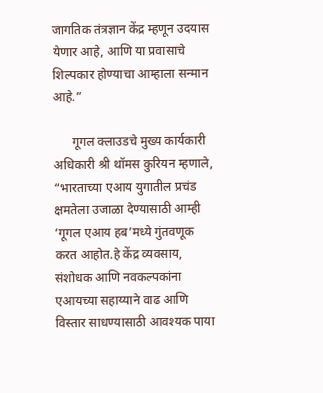जागतिक तंत्रज्ञान केंद्र म्हणून उदयास येणार आहे, आणि या प्रवासाचे शिल्पकार होण्याचा आम्हाला सन्मान आहे.”

      गूगल क्लाउडचे मुख्य कार्यकारी अधिकारी श्री थॉमस कुरियन म्हणाले, “भारताच्या एआय युगातील प्रचंड क्षमतेला उजाळा देण्यासाठी आम्ही ‘गूगल एआय हब’मध्ये गुंतवणूक करत आहोत.हे केंद्र व्यवसाय, संशोधक आणि नवकल्पकांना एआयच्या सहाय्याने वाढ आणि विस्तार साधण्यासाठी आवश्यक पाया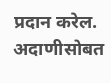प्रदान करेल. अदाणीसोबत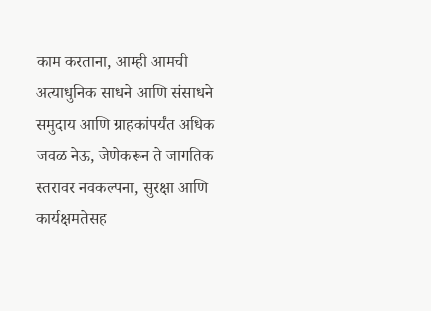काम करताना, आम्ही आमची अत्याधुनिक साधने आणि संसाधने समुदाय आणि ग्राहकांपर्यंत अधिक जवळ नेऊ, जेणेकरून ते जागतिक स्तरावर नवकल्पना, सुरक्षा आणि कार्यक्षमतेसह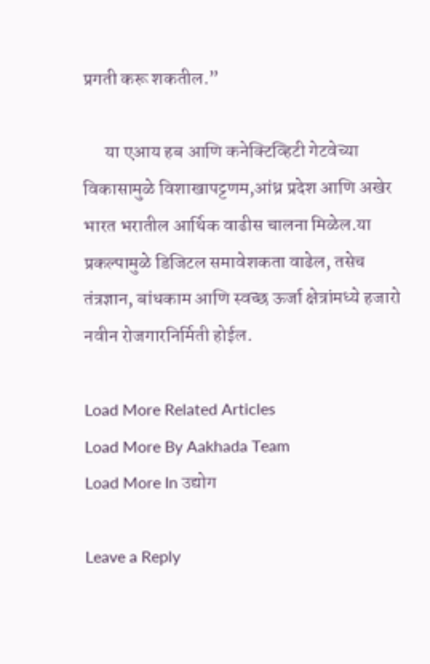प्रगती करू शकतील.”

      या एआय हब आणि कनेक्टिव्हिटी गेटवेच्या विकासामुळे विशाखापट्टणम,आंध्र प्रदेश आणि अखेर भारत भरातील आर्थिक वाढीस चालना मिळेल.या प्रकल्पामुळे डिजिटल समावेशकता वाढेल, तसेच तंत्रज्ञान, बांधकाम आणि स्वच्छ ऊर्जा क्षेत्रांमध्ये हजारो नवीन रोजगारनिर्मिती होईल.

Load More Related Articles
Load More By Aakhada Team
Load More In उद्योग

Leave a Reply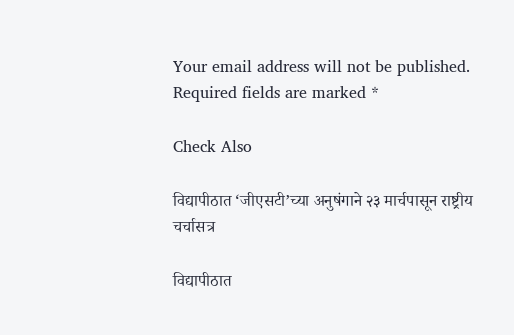Your email address will not be published. Required fields are marked *

Check Also

विद्यापीठात ‘जीएसटी’च्या अनुषंगाने २३ मार्चपासून राष्ट्रीय चर्चासत्र

विद्यापीठात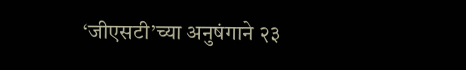‘जीएसटी’च्या अनुषंगाने २३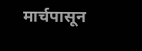मार्चपासून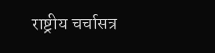राष्ट्रीय चर्चासत्र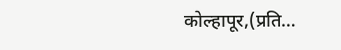कोल्हापूर,(प्रति…